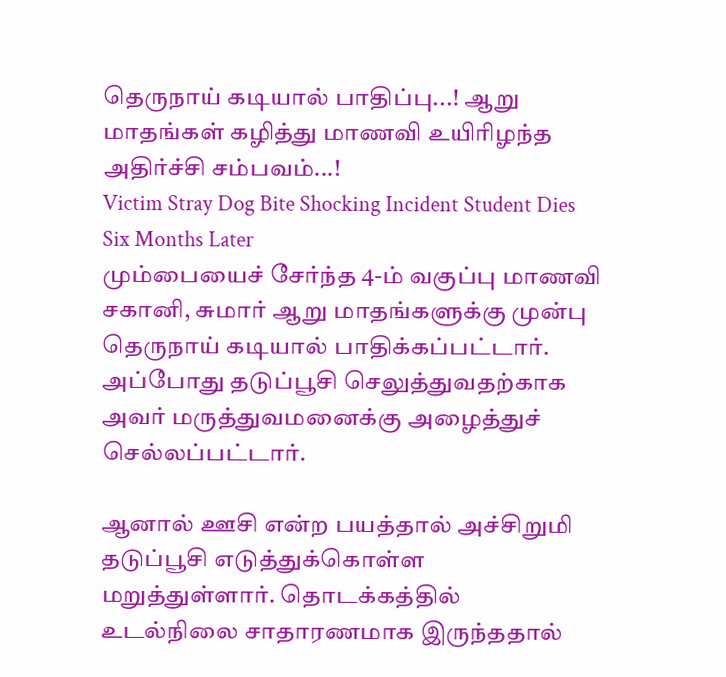தெருநாய் கடியால் பாதிப்பு...! ஆறு மாதங்கள் கழித்து மாணவி உயிரிழந்த அதிர்ச்சி சம்பவம்...!
Victim Stray Dog Bite Shocking Incident Student Dies Six Months Later
மும்பையைச் சேர்ந்த 4-ம் வகுப்பு மாணவி சகானி, சுமார் ஆறு மாதங்களுக்கு முன்பு தெருநாய் கடியால் பாதிக்கப்பட்டார்.
அப்போது தடுப்பூசி செலுத்துவதற்காக அவர் மருத்துவமனைக்கு அழைத்துச் செல்லப்பட்டார்.

ஆனால் ஊசி என்ற பயத்தால் அச்சிறுமி தடுப்பூசி எடுத்துக்கொள்ள மறுத்துள்ளார். தொடக்கத்தில் உடல்நிலை சாதாரணமாக இருந்ததால்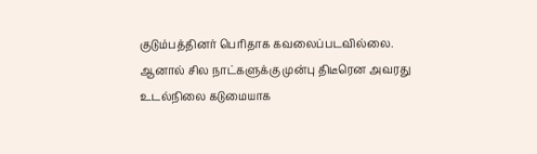குடும்பத்தினர் பெரிதாக கவலைப்படவில்லை.
ஆனால் சில நாட்களுக்கு முன்பு திடீரென அவரது உடல்நிலை கடுமையாக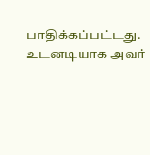பாதிக்கப்பட்டது. உடனடியாக அவர்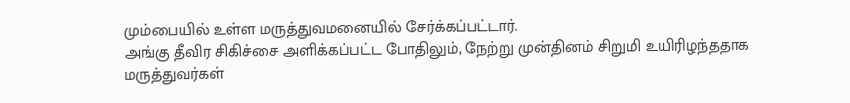மும்பையில் உள்ள மருத்துவமனையில் சேர்க்கப்பட்டார்.
அங்கு தீவிர சிகிச்சை அளிக்கப்பட்ட போதிலும், நேற்று முன்தினம் சிறுமி உயிரிழந்ததாக மருத்துவர்கள்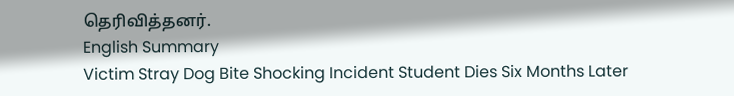தெரிவித்தனர்.
English Summary
Victim Stray Dog Bite Shocking Incident Student Dies Six Months Later